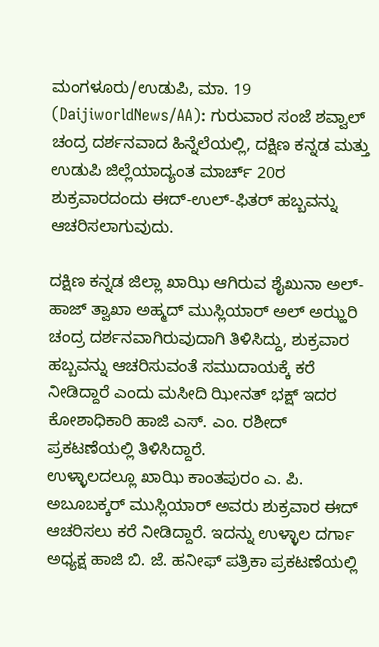ಮಂಗಳೂರು/ಉಡುಪಿ, ಮಾ. 19 (DaijiworldNews/AA): ಗುರುವಾರ ಸಂಜೆ ಶವ್ವಾಲ್ ಚಂದ್ರ ದರ್ಶನವಾದ ಹಿನ್ನೆಲೆಯಲ್ಲಿ, ದಕ್ಷಿಣ ಕನ್ನಡ ಮತ್ತು ಉಡುಪಿ ಜಿಲ್ಲೆಯಾದ್ಯಂತ ಮಾರ್ಚ್ 20ರ ಶುಕ್ರವಾರದಂದು ಈದ್-ಉಲ್-ಫಿತರ್ ಹಬ್ಬವನ್ನು ಆಚರಿಸಲಾಗುವುದು.

ದಕ್ಷಿಣ ಕನ್ನಡ ಜಿಲ್ಲಾ ಖಾಝಿ ಆಗಿರುವ ಶೈಖುನಾ ಅಲ್-ಹಾಜ್ ತ್ವಾಖಾ ಅಹ್ಮದ್ ಮುಸ್ಲಿಯಾರ್ ಅಲ್ ಅಝ್ಹರಿ ಚಂದ್ರ ದರ್ಶನವಾಗಿರುವುದಾಗಿ ತಿಳಿಸಿದ್ದು, ಶುಕ್ರವಾರ ಹಬ್ಬವನ್ನು ಆಚರಿಸುವಂತೆ ಸಮುದಾಯಕ್ಕೆ ಕರೆ ನೀಡಿದ್ದಾರೆ ಎಂದು ಮಸೀದಿ ಝೀನತ್ ಭಕ್ಷ್ ಇದರ ಕೋಶಾಧಿಕಾರಿ ಹಾಜಿ ಎಸ್. ಎಂ. ರಶೀದ್ ಪ್ರಕಟಣೆಯಲ್ಲಿ ತಿಳಿಸಿದ್ದಾರೆ.
ಉಳ್ಳಾಲದಲ್ಲೂ ಖಾಝಿ ಕಾಂತಪುರಂ ಎ. ಪಿ. ಅಬೂಬಕ್ಕರ್ ಮುಸ್ಲಿಯಾರ್ ಅವರು ಶುಕ್ರವಾರ ಈದ್ ಆಚರಿಸಲು ಕರೆ ನೀಡಿದ್ದಾರೆ. ಇದನ್ನು ಉಳ್ಳಾಲ ದರ್ಗಾ ಅಧ್ಯಕ್ಷ ಹಾಜಿ ಬಿ. ಜೆ. ಹನೀಫ್ ಪತ್ರಿಕಾ ಪ್ರಕಟಣೆಯಲ್ಲಿ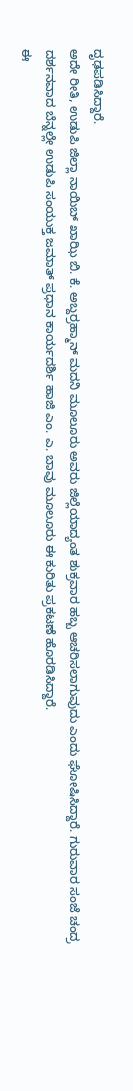ದೃಢಪಡಿಸಿದ್ದಾರೆ.
ಅದೇ ರೀತಿ, ಉಡುಪಿ ಜಿಲ್ಲಾ ನಾಯಿಬ್ ಖಾಝಿ ಬಿ. ಕೆ. ಅಬ್ದರ್ರಹ್ಮಾನ್ ಮದನಿ ಮೂಲೂರು ಅವರು ಜಿಲ್ಲೆಯಾದ್ಯಂತ ಶುಕ್ರವಾರ ಹಬ್ಬ ಆಚರಿಸಲಾಗುವುದು ಎಂದು ಘೋಷಿಸಿದ್ದಾರೆ. ಗುರುವಾರ ಸಂಜೆ ಚಂದ್ರ ದರ್ಶನವಾದ ಬೆನ್ನಲ್ಲೇ ಉಡುಪಿ ಸಂಯುಕ್ತ ಜಮಾತ್ ಪ್ರಧಾನ ಕಾರ್ಯದರ್ಶಿ ಹಾಜಿ ಎಂ. ಎ. ಬಾವು ಮೂಲೂರು ಈ ಕುರಿತು ಪ್ರಕಟಣೆ ಹೊರಡಿಸಿದ್ದಾರೆ.
ಈ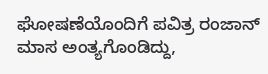ಘೋಷಣೆಯೊಂದಿಗೆ ಪವಿತ್ರ ರಂಜಾನ್ ಮಾಸ ಅಂತ್ಯಗೊಂಡಿದ್ದು,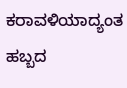ಕರಾವಳಿಯಾದ್ಯಂತ ಹಬ್ಬದ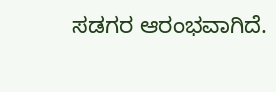ಸಡಗರ ಆರಂಭವಾಗಿದೆ.